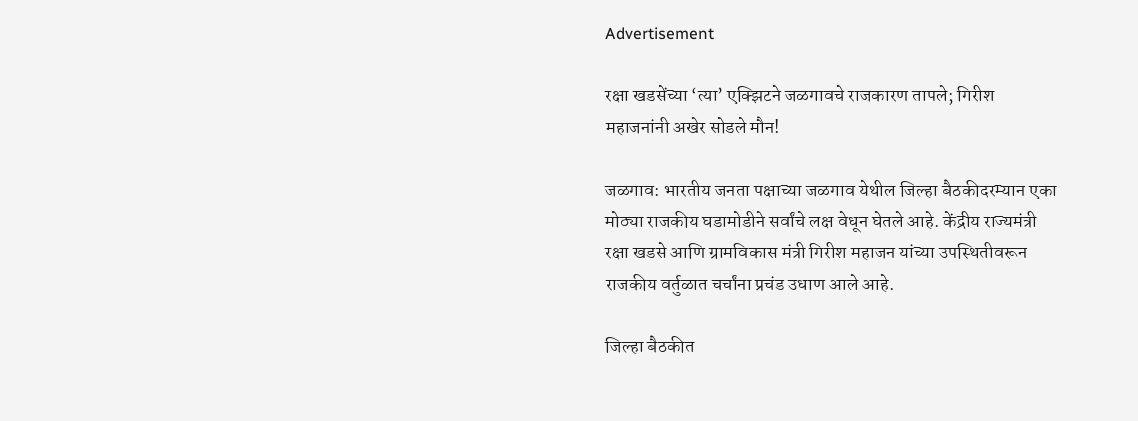Advertisement

रक्षा खडसेंच्या ‘त्या’ एक्झिटने जळगावचे राजकारण तापले; गिरीश महाजनांनी अखेर सोडले मौन!

जळगाव: भारतीय जनता पक्षाच्या जळगाव येथील जिल्हा बैठकीदरम्यान एका मोठ्या राजकीय घडामोडीने सर्वांचे लक्ष वेधून घेतले आहे. केंद्रीय राज्यमंत्री रक्षा खडसे आणि ग्रामविकास मंत्री गिरीश महाजन यांच्या उपस्थितीवरून राजकीय वर्तुळात चर्चांना प्रचंड उधाण आले आहे.

जिल्हा बैठकीत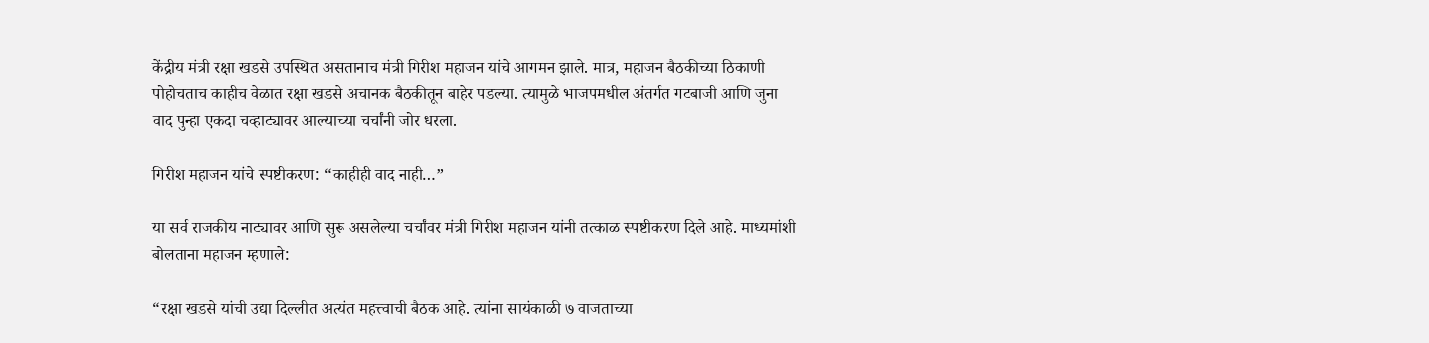केंद्रीय मंत्री रक्षा खडसे उपस्थित असतानाच मंत्री गिरीश महाजन यांचे आगमन झाले. मात्र, महाजन बैठकीच्या ठिकाणी पोहोचताच काहीच वेळात रक्षा खडसे अचानक बैठकीतून बाहेर पडल्या. त्यामुळे भाजपमधील अंतर्गत गटबाजी आणि जुना वाद पुन्हा एकदा चव्हाट्यावर आल्याच्या चर्चांनी जोर धरला.

गिरीश महाजन यांचे स्पष्टीकरण: “काहीही वाद नाही…”

या सर्व राजकीय नाट्यावर आणि सुरू असलेल्या चर्चांवर मंत्री गिरीश महाजन यांनी तत्काळ स्पष्टीकरण दिले आहे. माध्यमांशी बोलताना महाजन म्हणाले:

“रक्षा खडसे यांची उद्या दिल्लीत अत्यंत महत्त्वाची बैठक आहे. त्यांना सायंकाळी ७ वाजताच्या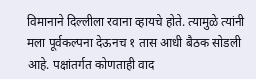विमानाने दिल्लीला रवाना व्हायचे होते. त्यामुळे त्यांनी मला पूर्वकल्पना देऊनच १ तास आधी बैठक सोडली आहे. पक्षांतर्गत कोणताही वाद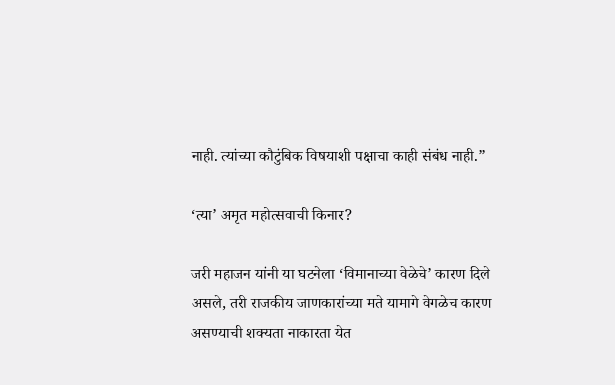नाही. त्यांच्या कौटुंबिक विषयाशी पक्षाचा काही संबंध नाही.”

‘त्या’ अमृत महोत्सवाची किनार?

जरी महाजन यांनी या घटनेला ‘विमानाच्या वेळेचे’ कारण दिले असले, तरी राजकीय जाणकारांच्या मते यामागे वेगळेच कारण असण्याची शक्यता नाकारता येत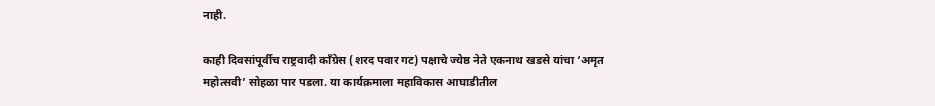नाही.

काही दिवसांपूर्वीच राष्ट्रवादी काँग्रेस (शरद पवार गट) पक्षाचे ज्येष्ठ नेते एकनाथ खडसे यांचा ‘अमृत महोत्सवी’ सोहळा पार पडला. या कार्यक्रमाला महाविकास आघाडीतील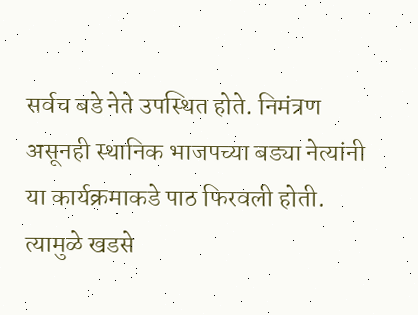सर्वच बडे नेते उपस्थित होते. निमंत्रण असूनही स्थानिक भाजपच्या बड्या नेत्यांनी या कार्यक्रमाकडे पाठ फिरवली होती. त्यामुळे खडसे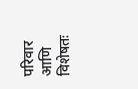परिवार आणि विशेषतः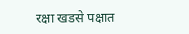रक्षा खडसे पक्षात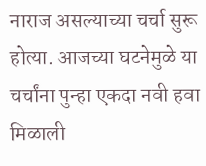नाराज असल्याच्या चर्चा सुरू होत्या. आजच्या घटनेमुळे या चर्चांना पुन्हा एकदा नवी हवा मिळाली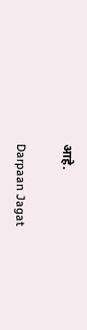आहे.

Darpaan Jagat